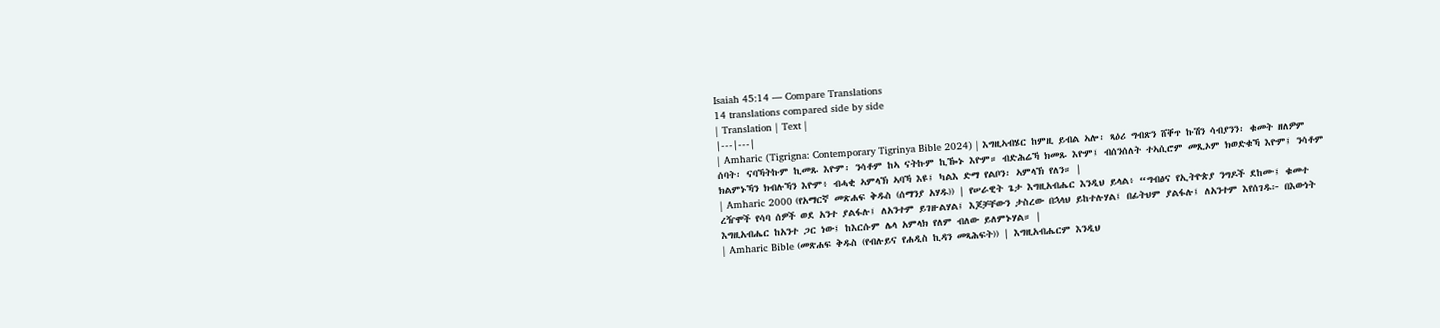Isaiah 45:14 — Compare Translations
14 translations compared side by side
| Translation | Text |
|---|---|
| Amharic (Tigrigna: Contemporary Tigrinya Bible 2024) | እግዚኣብሄር ከምዚ ይብል ኣሎ፡ ጻዕሪ ግብጽን ሸቐጥ ኩሽን ሳብያንን፡ ቁመት ዘለዎም ሰባት፡ ናባኻትኩም ኪመጹ እዮም፡ ንሳቶም ከኣ ናትኩም ኪዀኑ እዮም። ብድሕሬኻ ክመጹ እዮም፤ ብሰንሰለት ተኣሲሮም መጺኦም ክወድቁኻ እዮም፤ ንሳቶም ክልምኑኻን ክብሉኻን እዮም፥ ብሓቂ ኣምላኽ ኣባኻ እዩ፤ ካልእ ድማ የልቦን፡ ኣምላኽ የለን። |
| Amharic 2000 (የአማርኛ መጽሐፍ ቅዱስ (ሰማንያ አሃዱ)) | የሠራዊት ጌታ እግዚአብሔር እንዲህ ይላል፥ “ግብፅና የኢትዮጵያ ንግዶች ደከሙ፤ ቁመተ ረዥሞች የሳባ ሰዎች ወደ አንተ ያልፋሉ፤ ለአንተም ይገዙልሃል፤ እጆቻቸውን ታስረው በኋላህ ይከተሉሃል፤ በፊትህም ያልፋሉ፤ ለአንተም እየሰገዱ፦ በእውነት እግዚአብሔር ከአንተ ጋር ነው፤ ከእርሱም ሌላ አምላክ የለም ብለው ይለምኑሃል። |
| Amharic Bible (መጽሐፍ ቅዱስ (የብሉይና የሐዲስ ኪዳን መጻሕፍት)) | እግዚአብሔርም እንዲህ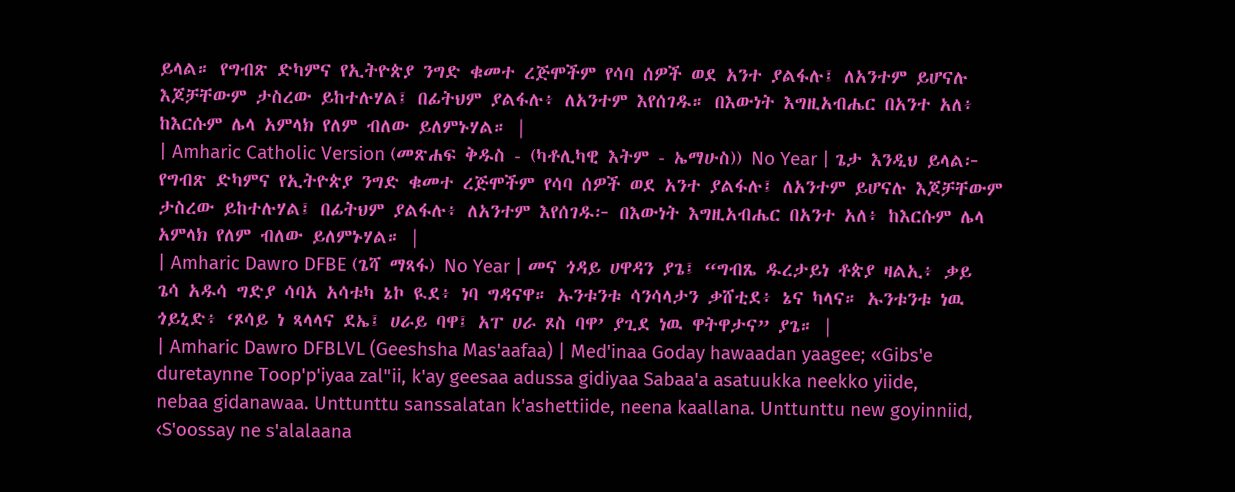ይላል። የግብጽ ድካምና የኢትዮጵያ ንግድ ቁመተ ረጅሞችም የሳባ ሰዎች ወደ አንተ ያልፋሉ፤ ለአንተም ይሆናሉ እጆቻቸውም ታስረው ይከተሉሃል፤ በፊትህም ያልፋሉ፥ ለአንተም እየሰገዱ። በእውነት እግዚአብሔር በአንተ አለ፥ ከእርሱም ሌላ አምላክ የለም ብለው ይለምኑሃል። |
| Amharic Catholic Version (መጽሐፍ ቅዱስ - (ካቶሊካዊ እትም - ኤማሁስ)) No Year | ጌታ እንዲህ ይላል፦ የግብጽ ድካምና የኢትዮጵያ ንግድ ቁመተ ረጅሞችም የሳባ ሰዎች ወደ አንተ ያልፋሉ፤ ለአንተም ይሆናሉ እጆቻቸውም ታስረው ይከተሉሃል፤ በፊትህም ያልፋሉ፥ ለአንተም እየሰገዱ፦ በእውነት እግዚአብሔር በአንተ አለ፥ ከእርሱም ሌላ አምላክ የለም ብለው ይለምኑሃል። |
| Amharic Dawro DFBE (ጌሻ ማጻፋ) No Year | መና ጎዳይ ሀዋዳን ያጌ፤ “ግብጼ ዱረታይነ ቶጵያ ዛልኢ፥ ቃይ ጌሳ አዱሳ ግድያ ሳባአ አሳቱካ ኔኮ ዪደ፥ ነባ ግዳናዋ። ኡንቱንቱ ሳንሳላታን ቃሸቲደ፥ ኔና ካላና። ኡንቱንቱ ነዉ ጎይኒድ፥ ‘ጾሳይ ነ ጻላላና ደኤ፤ ሀራይ ባዋ፤ አፐ ሀራ ጾስ ባዋ’ ያጊደ ነዉ ዋትዋታና” ያጌ። |
| Amharic Dawro DFBLVL (Geeshsha Mas'aafaa) | Med'inaa Goday hawaadan yaagee; «Gibs'e duretaynne Toop'p'iyaa zal"ii, k'ay geesaa adussa gidiyaa Sabaa'a asatuukka neekko yiide, nebaa gidanawaa. Unttunttu sanssalatan k'ashettiide, neena kaallana. Unttunttu new goyinniid, ‹S'oossay ne s'alalaana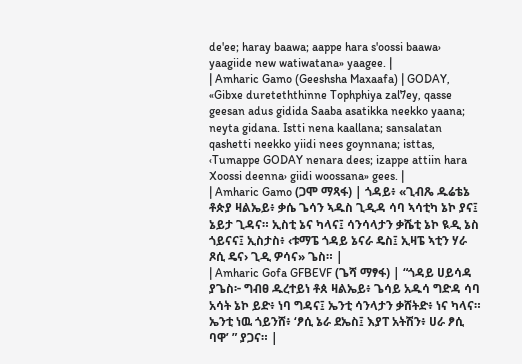de'ee; haray baawa; aappe hara s'oossi baawa› yaagiide new watiwatana» yaagee. |
| Amharic Gamo (Geeshsha Maxaafa) | GODAY, «Gibxe dureteththinne Tophphiya zal7ey, qasse geesan adus gidida Saaba asatikka neekko yaana; neyta gidana. Istti nena kaallana; sansalatan qashetti neekko yiidi nees goynnana; isttas, ‹Tumappe GODAY nenara dees; izappe attiin hara Xoossi deenna› giidi woossana» gees. |
| Amharic Gamo (ጋሞ ማጻፋ) | ጎዳይ፥ «ጊብጼ ዱሬቴኔ ቶጵያ ዛልኤይ፥ ቃሴ ጌሳን ኣዱስ ጊዲዳ ሳባ ኣሳቲካ ኔኮ ያና፤ ኔይታ ጊዳና። ኢስቲ ኔና ካላና፤ ሳንሳላታን ቃሼቲ ኔኮ ዪዲ ኔስ ጎይናና፤ ኢስታስ፥ ‹ቱማፔ ጎዳይ ኔናራ ዴስ፤ ኢዛፔ ኣቲን ሃራ ጾሲ ዴና› ጊዲ ዎሳና» ጌስ። |
| Amharic Gofa GFBEVF (ጌሻ ማፃፋ) | “ጎዳይ ሀይሳዳ ያጌስ፦ ግብፀ ዱረተይነ ቶጰ ዛልኤይ፥ ጌሳይ አዱሳ ግድዳ ሳባ አሳት ኔኮ ይድ፥ ነባ ግዳና፤ ኤንቲ ሳንላታን ቃሸትድ፥ ነና ካላና። ኤንቲ ነዉ ጎይንሸ፥ ‘ፆሲ ኔራ ደኤስ፤ እያፐ አትሽን፥ ሀራ ፆሲ ባዋ’ ” ያጋና። |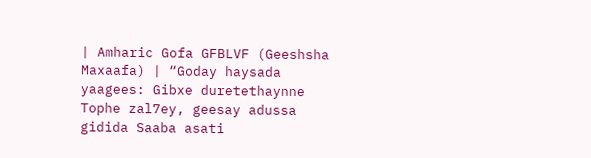| Amharic Gofa GFBLVF (Geeshsha Maxaafa) | “Goday haysada yaagees: Gibxe duretethaynne Tophe zal7ey, geesay adussa gidida Saaba asati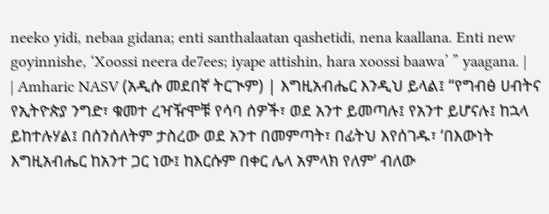neeko yidi, nebaa gidana; enti santhalaatan qashetidi, nena kaallana. Enti new goyinnishe, ‘Xoossi neera de7ees; iyape attishin, hara xoossi baawa’ ” yaagana. |
| Amharic NASV (አዲሱ መደበኛ ትርጒም) | እግዚአብሔር እንዲህ ይላል፤ “የግብፅ ሀብትና የኢትዮጵያ ንግድ፣ ቁመተ ረዣዥሞቹ የሳባ ሰዎች፣ ወደ አንተ ይመጣሉ፤ የአንተ ይሆናሉ፤ ከኋላ ይከተሉሃል፤ በሰንሰለትም ታስረው ወደ አንተ በመምጣት፣ በፊትህ እየሰገዱ፣ ‘በእውነት እግዚአብሔር ከአንተ ጋር ነው፤ ከእርሱም በቀር ሌላ አምላክ የለም’ ብለው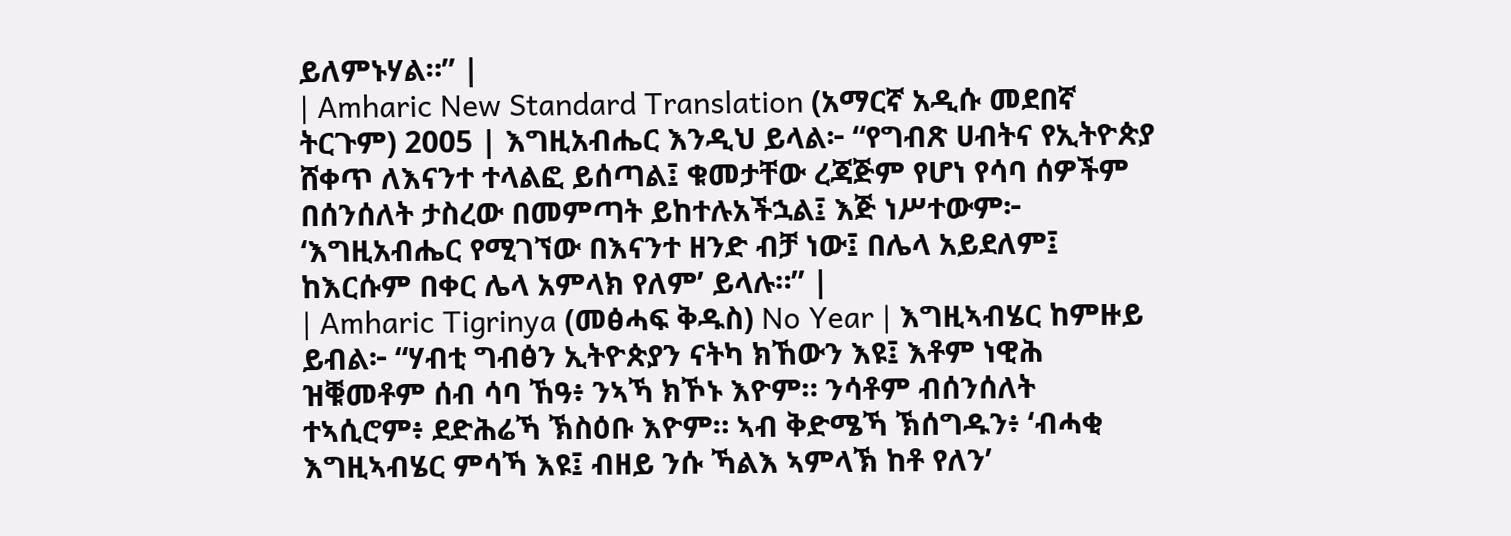ይለምኑሃል።” |
| Amharic New Standard Translation (አማርኛ አዲሱ መደበኛ ትርጉም) 2005 | እግዚአብሔር እንዲህ ይላል፦ “የግብጽ ሀብትና የኢትዮጵያ ሸቀጥ ለእናንተ ተላልፎ ይሰጣል፤ ቁመታቸው ረጃጅም የሆነ የሳባ ሰዎችም በሰንሰለት ታስረው በመምጣት ይከተሉአችኋል፤ እጅ ነሥተውም፦ ‘እግዚአብሔር የሚገኘው በእናንተ ዘንድ ብቻ ነው፤ በሌላ አይደለም፤ ከእርሱም በቀር ሌላ አምላክ የለም’ ይላሉ።” |
| Amharic Tigrinya (መፅሓፍ ቅዱስ) No Year | እግዚኣብሄር ከምዙይ ይብል፦ “ሃብቲ ግብፅን ኢትዮጵያን ናትካ ክኸውን እዩ፤ እቶም ነዊሕ ዝቑመቶም ሰብ ሳባ ኸዓ፥ ንኣኻ ክኾኑ እዮም። ንሳቶም ብሰንሰለት ተኣሲሮም፥ ደድሕሬኻ ኽስዕቡ እዮም። ኣብ ቅድሜኻ ኽሰግዱን፥ ‘ብሓቂ እግዚኣብሄር ምሳኻ እዩ፤ ብዘይ ንሱ ኻልእ ኣምላኽ ከቶ የለን’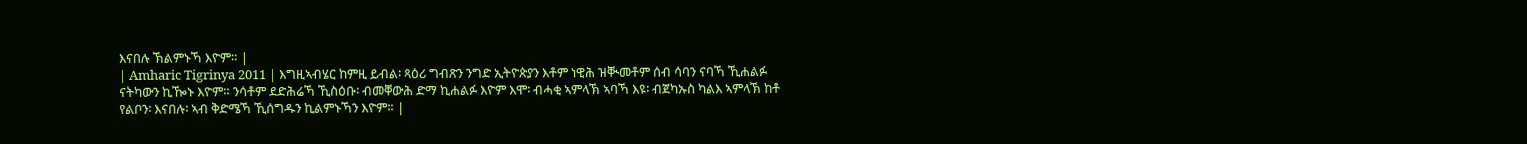እናበሉ ኽልምኑኻ እዮም። |
| Amharic Tigrinya 2011 | እግዚኣብሄር ከምዚ ይብል፡ ጻዕሪ ግብጽን ንግድ ኢትዮጵያን እቶም ነዊሕ ዝቚመቶም ሰብ ሳባን ናባኻ ኺሐልፉ ናትካውን ኪዀኑ እዮም። ንሳቶም ደድሕሬኻ ኺስዕቡ፡ ብመቐውሕ ድማ ኪሐልፉ እዮም እሞ፡ ብሓቂ ኣምላኽ ኣባኻ እዩ፡ ብጀካኡስ ካልእ ኣምላኽ ከቶ የልቦን፡ እናበሉ፡ ኣብ ቅድሜኻ ኺሰግዱን ኪልምኑኻን እዮም። |